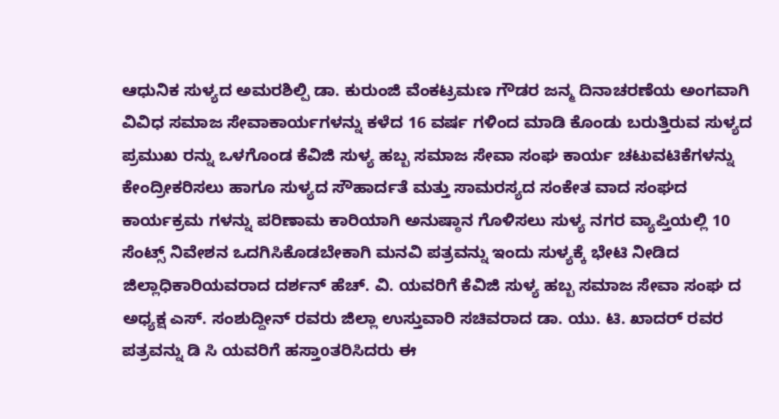ಆಧುನಿಕ ಸುಳ್ಯದ ಅಮರಶಿಲ್ಪಿ ಡಾ. ಕುರುಂಜಿ ವೆಂಕಟ್ರಮಣ ಗೌಡರ ಜನ್ಮ ದಿನಾಚರಣೆಯ ಅಂಗವಾಗಿ ವಿವಿಧ ಸಮಾಜ ಸೇವಾಕಾರ್ಯಗಳನ್ನು ಕಳೆದ 16 ವರ್ಷ ಗಳಿಂದ ಮಾಡಿ ಕೊಂಡು ಬರುತ್ತಿರುವ ಸುಳ್ಯದ ಪ್ರಮುಖ ರನ್ನು ಒಳಗೊಂಡ ಕೆವಿಜಿ ಸುಳ್ಯ ಹಬ್ಬ ಸಮಾಜ ಸೇವಾ ಸಂಘ ಕಾರ್ಯ ಚಟುವಟಿಕೆಗಳನ್ನು ಕೇಂದ್ರೀಕರಿಸಲು ಹಾಗೂ ಸುಳ್ಯದ ಸೌಹಾರ್ದತೆ ಮತ್ತು ಸಾಮರಸ್ಯದ ಸಂಕೇತ ವಾದ ಸಂಘದ ಕಾರ್ಯಕ್ರಮ ಗಳನ್ನು ಪರಿಣಾಮ ಕಾರಿಯಾಗಿ ಅನುಷ್ಠಾನ ಗೊಳಿಸಲು ಸುಳ್ಯ ನಗರ ವ್ಯಾಪ್ತಿಯಲ್ಲಿ 10 ಸೆಂಟ್ಸ್ ನಿವೇಶನ ಒದಗಿಸಿಕೊಡಬೇಕಾಗಿ ಮನವಿ ಪತ್ರವನ್ನು ಇಂದು ಸುಳ್ಯಕ್ಕೆ ಭೇಟಿ ನೀಡಿದ ಜಿಲ್ಲಾಧಿಕಾರಿಯವರಾದ ದರ್ಶನ್ ಹೆಚ್. ವಿ. ಯವರಿಗೆ ಕೆವಿಜಿ ಸುಳ್ಯ ಹಬ್ಬ ಸಮಾಜ ಸೇವಾ ಸಂಘ ದ ಅಧ್ಯಕ್ಷ ಎಸ್. ಸಂಶುದ್ದೀನ್ ರವರು ಜಿಲ್ಲಾ ಉಸ್ತುವಾರಿ ಸಚಿವರಾದ ಡಾ. ಯು. ಟಿ. ಖಾದರ್ ರವರ ಪತ್ರವನ್ನು ಡಿ ಸಿ ಯವರಿಗೆ ಹಸ್ತಾoತರಿಸಿದರು ಈ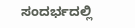ಸಂದರ್ಭದಲ್ಲಿ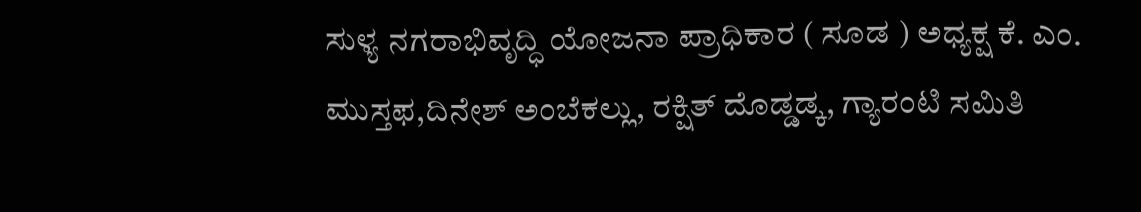ಸುಳ್ಯ ನಗರಾಭಿವೃದ್ಧಿ ಯೋಜನಾ ಪ್ರಾಧಿಕಾರ ( ಸೂಡ ) ಅಧ್ಯಕ್ಷ ಕೆ. ಎಂ. ಮುಸ್ತಫ,ದಿನೇಶ್ ಅಂಬೆಕಲ್ಲು, ರಕ್ಷಿತ್ ದೊಡ್ಡಡ್ಕ, ಗ್ಯಾರಂಟಿ ಸಮಿತಿ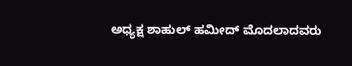ಅಧ್ಯಕ್ಷ ಶಾಹುಲ್ ಹಮೀದ್ ಮೊದಲಾದವರು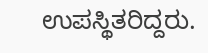ಉಪಸ್ಥಿತರಿದ್ದರು.